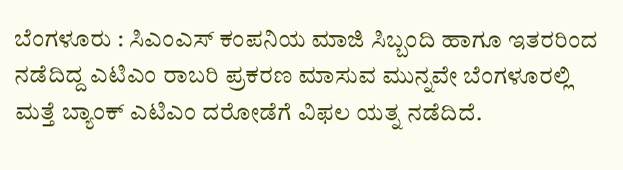ಬೆಂಗಳೂರು : ಸಿಎಂಎಸ್ ಕಂಪನಿಯ ಮಾಜಿ ಸಿಬ್ಬಂದಿ ಹಾಗೂ ಇತರರಿಂದ ನಡೆದಿದ್ದ ಎಟಿಎಂ ರಾಬರಿ ಪ್ರಕರಣ ಮಾಸುವ ಮುನ್ನವೇ ಬೆಂಗಳೂರಲ್ಲಿ ಮತ್ತೆ ಬ್ಯಾಂಕ್ ಎಟಿಎಂ ದರೋಡೆಗೆ ವಿಫಲ ಯತ್ನ ನಡೆದಿದೆ.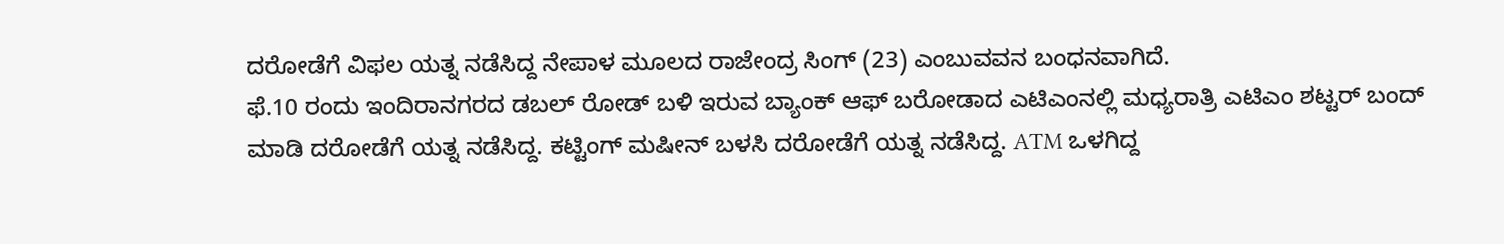ದರೋಡೆಗೆ ವಿಫಲ ಯತ್ನ ನಡೆಸಿದ್ದ ನೇಪಾಳ ಮೂಲದ ರಾಜೇಂದ್ರ ಸಿಂಗ್ (23) ಎಂಬುವವನ ಬಂಧನವಾಗಿದೆ.
ಫೆ.10 ರಂದು ಇಂದಿರಾನಗರದ ಡಬಲ್ ರೋಡ್ ಬಳಿ ಇರುವ ಬ್ಯಾಂಕ್ ಆಫ್ ಬರೋಡಾದ ಎಟಿಎಂನಲ್ಲಿ ಮಧ್ಯರಾತ್ರಿ ಎಟಿಎಂ ಶಟ್ಟರ್ ಬಂದ್ ಮಾಡಿ ದರೋಡೆಗೆ ಯತ್ನ ನಡೆಸಿದ್ದ. ಕಟ್ಟಿಂಗ್ ಮಷೀನ್ ಬಳಸಿ ದರೋಡೆಗೆ ಯತ್ನ ನಡೆಸಿದ್ದ. ATM ಒಳಗಿದ್ದ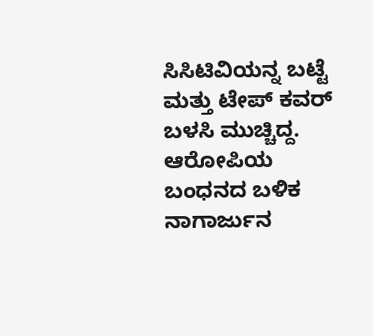ಸಿಸಿಟಿವಿಯನ್ನ ಬಟ್ಟೆ ಮತ್ತು ಟೇಪ್ ಕವರ್ ಬಳಸಿ ಮುಚ್ಚಿದ್ದ.
ಆರೋಪಿಯ ಬಂಧನದ ಬಳಿಕ ನಾಗಾರ್ಜುನ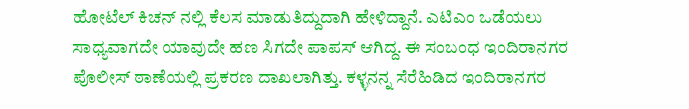ಹೋಟೆಲ್ ಕಿಚನ್ ನಲ್ಲಿ ಕೆಲಸ ಮಾಡುತಿದ್ದುದಾಗಿ ಹೇಳಿದ್ದಾನೆ. ಎಟಿಎಂ ಒಡೆಯಲು ಸಾಧ್ಯವಾಗದೇ ಯಾವುದೇ ಹಣ ಸಿಗದೇ ಪಾಪಸ್ ಆಗಿದ್ದ. ಈ ಸಂಬಂಧ ಇಂದಿರಾನಗರ ಪೊಲೀಸ್ ಠಾಣೆಯಲ್ಲಿ ಪ್ರಕರಣ ದಾಖಲಾಗಿತ್ತು. ಕಳ್ಳನನ್ನ ಸೆರೆಹಿಡಿದ ಇಂದಿರಾನಗರ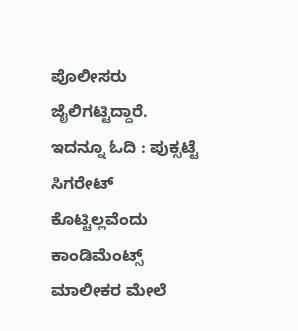ಪೊಲೀಸರು ಜೈಲಿಗಟ್ಟಿದ್ದಾರೆ.
ಇದನ್ನೂ ಓದಿ : ಪುಕ್ಸಟ್ಟೆ ಸಿಗರೇಟ್ ಕೊಟ್ಟಿಲ್ಲವೆಂದು ಕಾಂಡಿಮೆಂಟ್ಸ್ ಮಾಲೀಕರ ಮೇಲೆ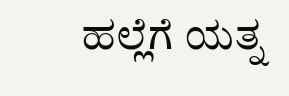ಹಲ್ಲೆಗೆ ಯತ್ನ